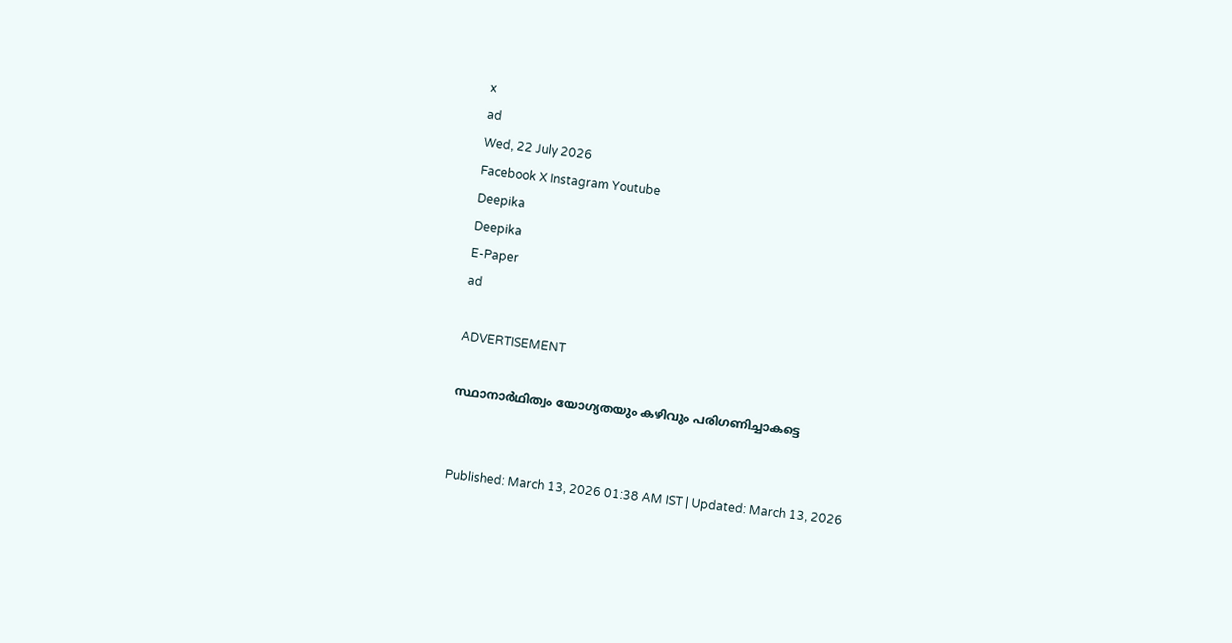x
ad
Wed, 22 July 2026
Facebook X Instagram Youtube
Deepika
Deepika
E-Paper
ad

ADVERTISEMENT

സ്ഥാനാർഥിത്വം യോഗ്യതയും കഴിവും പരിഗണിച്ചാകട്ടെ


Published: March 13, 2026 01:38 AM IST | Updated: March 13, 2026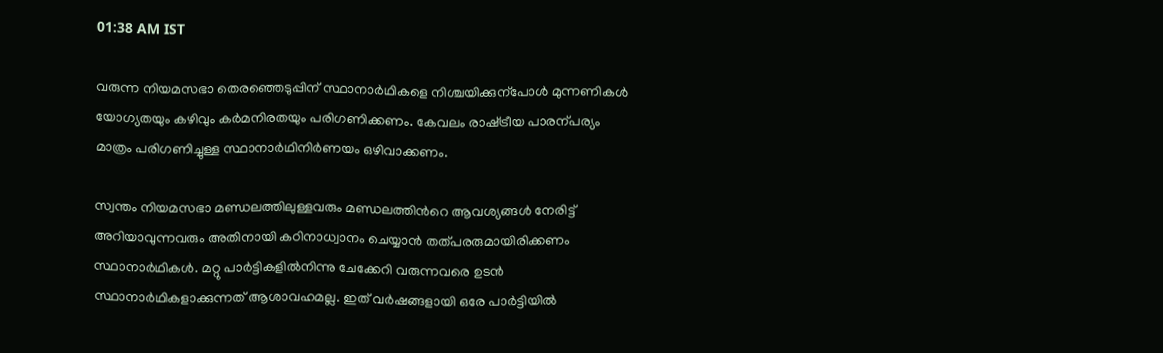01:38 AM IST

വരുന്ന നിയമസഭാ തെരഞ്ഞെടുപ്പിന് സ്ഥാനാർഥികളെ നിശ്ചയിക്കുന്പോൾ മുന്നണികൾ യോഗ്യതയും കഴിവും കർമനിരതയും പരിഗണിക്കണം. കേവലം രാഷ്‌ട്രീയ പാരന്പര്യം മാത്രം പരിഗണിച്ചുള്ള സ്ഥാനാർഥിനിർണയം ഒഴിവാക്കണം.

സ്വന്തം നിയമസഭാ മണ്ഡലത്തിലുള്ളവരും മണ്ഡലത്തിന്‍റെ ആവശ്യങ്ങൾ നേരിട്ട് അറിയാവുന്നവരും അതിനായി കഠിനാധ്വാനം ചെയ്യാൻ തത്പരരുമായിരിക്കണം സ്ഥാനാർഥികൾ. മറ്റു പാർട്ടികളിൽനിന്നു ചേക്കേറി വരുന്നവരെ ഉടൻ സ്ഥാനാർഥികളാക്കുന്നത് ആശാവഹമല്ല. ഇത് വർഷങ്ങളായി ഒരേ പാർട്ടിയിൽ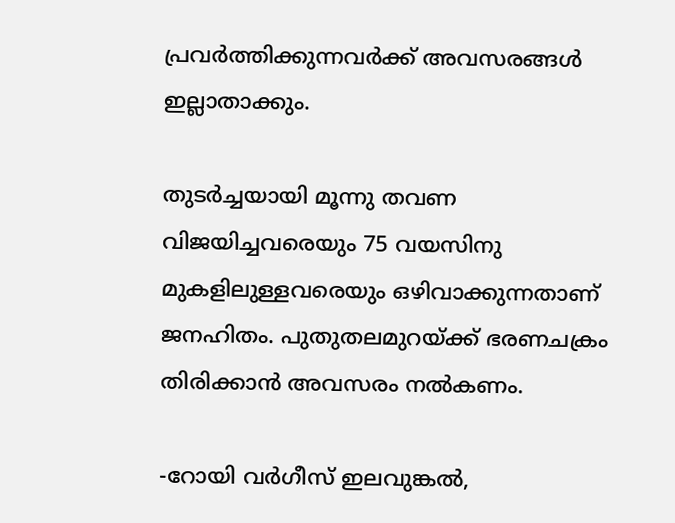പ്രവർത്തിക്കുന്നവർക്ക് അവസരങ്ങൾ ഇല്ലാതാക്കും.

തുടർച്ചയായി മൂന്നു തവണ വിജയിച്ചവരെയും 75 വയസിനു മുകളിലുള്ളവരെയും ഒഴിവാക്കുന്നതാണ് ജനഹിതം. പുതുതലമുറയ്ക്ക് ഭരണചക്രം തിരിക്കാൻ അവസരം നൽകണം.

-റോയി വർഗീസ് ഇലവുങ്കൽ,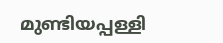മുണ്ടിയപ്പള്ളി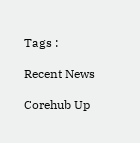Tags :

Recent News

Corehub Up